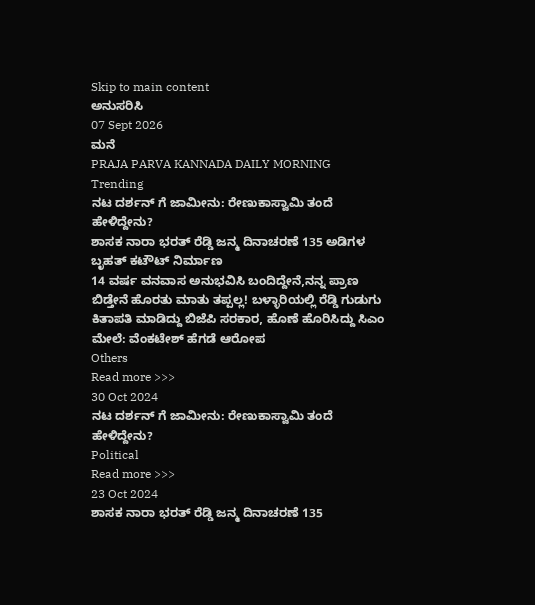Skip to main content
ಅನುಸರಿಸಿ
07 Sept 2026
ಮನೆ
PRAJA PARVA KANNADA DAILY MORNING
Trending
ನಟ ದರ್ಶನ್ ಗೆ ಜಾಮೀನು: ರೇಣುಕಾಸ್ವಾಮಿ ತಂದೆ ಹೇಳಿದ್ದೇನು?
ಶಾಸಕ ನಾರಾ ಭರತ್ ರೆಡ್ಡಿ ಜನ್ಮ ದಿನಾಚರಣೆ 135 ಅಡಿಗಳ ಬೃಹತ್ ಕಟೌಟ್ ನಿರ್ಮಾಣ
14 ವರ್ಷ ವನವಾಸ ಅನುಭವಿಸಿ ಬಂದಿದ್ದೇನೆ,ನನ್ನ ಪ್ರಾಣ ಬಿಡ್ತೇನೆ ಹೊರತು ಮಾತು ತಪ್ಪಲ್ಲ! ಬಳ್ಳಾರಿಯಲ್ಲಿ ರೆಡ್ಡಿ ಗುಡುಗು
ಕಿತಾಪತಿ ಮಾಡಿದ್ದು ಬಿಜೆಪಿ ಸರಕಾರ, ಹೊಣೆ ಹೊರಿಸಿದ್ದು ಸಿಎಂ ಮೇಲೆ: ವೆಂಕಟೇಶ್ ಹೆಗಡೆ ಆರೋಪ
Others
Read more >>>
30 Oct 2024
ನಟ ದರ್ಶನ್ ಗೆ ಜಾಮೀನು: ರೇಣುಕಾಸ್ವಾಮಿ ತಂದೆ ಹೇಳಿದ್ದೇನು?
Political
Read more >>>
23 Oct 2024
ಶಾಸಕ ನಾರಾ ಭರತ್ ರೆಡ್ಡಿ ಜನ್ಮ ದಿನಾಚರಣೆ 135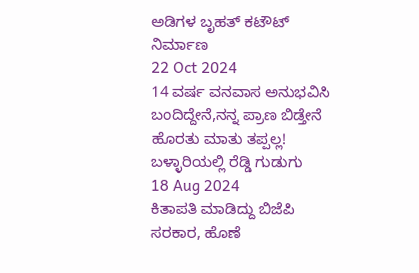ಅಡಿಗಳ ಬೃಹತ್ ಕಟೌಟ್ ನಿರ್ಮಾಣ
22 Oct 2024
14 ವರ್ಷ ವನವಾಸ ಅನುಭವಿಸಿ ಬಂದಿದ್ದೇನೆ,ನನ್ನ ಪ್ರಾಣ ಬಿಡ್ತೇನೆ ಹೊರತು ಮಾತು ತಪ್ಪಲ್ಲ! ಬಳ್ಳಾರಿಯಲ್ಲಿ ರೆಡ್ಡಿ ಗುಡುಗು
18 Aug 2024
ಕಿತಾಪತಿ ಮಾಡಿದ್ದು ಬಿಜೆಪಿ ಸರಕಾರ, ಹೊಣೆ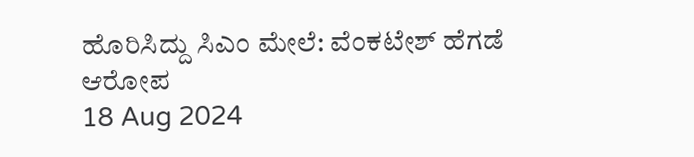ಹೊರಿಸಿದ್ದು ಸಿಎಂ ಮೇಲೆ: ವೆಂಕಟೇಶ್ ಹೆಗಡೆ ಆರೋಪ
18 Aug 2024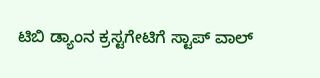ಟಿಬಿ ಡ್ಯಾಂನ ಕ್ರಸ್ಟಗೇಟಿಗೆ ಸ್ಟಾಪ್ ವಾಲ್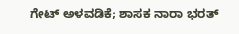ಗೇಟ್ ಅಳವಡಿಕೆ; ಶಾಸಕ ನಾರಾ ಭರತ್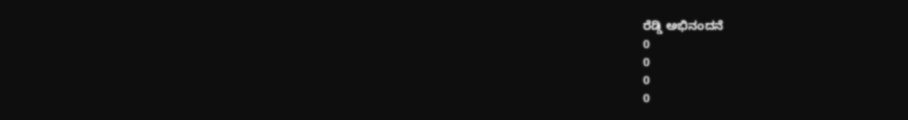ರೆಡ್ಡಿ ಅಭಿನಂದನೆ
0
0
0
0